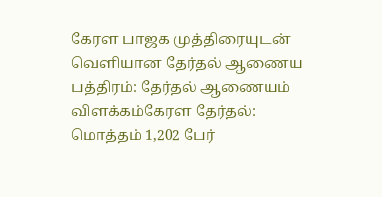கேரள பாஜக முத்திரையுடன் வெளியான தேர்தல் ஆணைய பத்திரம்: தேர்தல் ஆணையம் விளக்கம்கேரள தேர்தல்: மொத்தம் 1,202 பேர்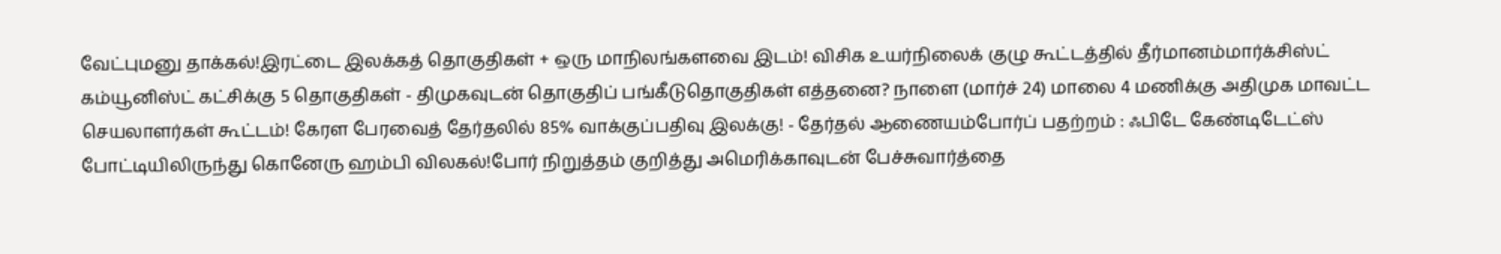வேட்புமனு தாக்கல்!இரட்டை இலக்கத் தொகுதிகள் + ஒரு மாநிலங்களவை இடம்! விசிக உயர்நிலைக் குழு கூட்டத்தில் தீர்மானம்மார்க்சிஸ்ட் கம்யூனிஸ்ட் கட்சிக்கு 5 தொகுதிகள் - திமுகவுடன் தொகுதிப் பங்கீடுதொகுதிகள் எத்தனை? நாளை (மார்ச் 24) மாலை 4 மணிக்கு அதிமுக மாவட்ட செயலாளர்கள் கூட்டம்! கேரள பேரவைத் தேர்தலில் 85% வாக்குப்பதிவு இலக்கு! - தேர்தல் ஆணையம்போர்ப் பதற்றம் : ஃபிடே கேண்டிடேட்ஸ் போட்டியிலிருந்து கொனேரு ஹம்பி விலகல்!போர் நிறுத்தம் குறித்து அமெரிக்காவுடன் பேச்சுவார்த்தை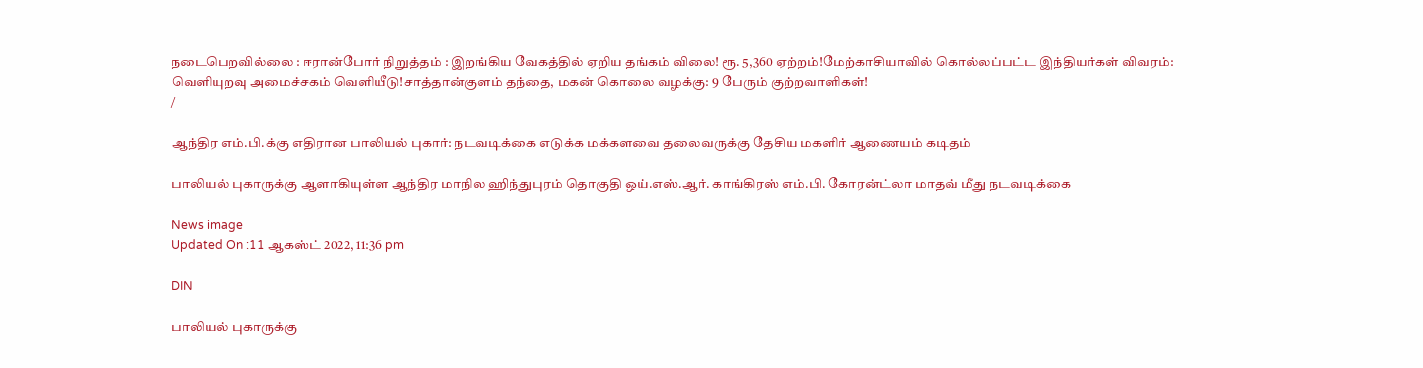நடைபெறவில்லை : ஈரான்போர் நிறுத்தம் : இறங்கிய வேகத்தில் ஏறிய தங்கம் விலை! ரூ. 5,360 ஏற்றம்!மேற்காசியாவில் கொல்லப்பட்ட இந்தியர்கள் விவரம்: வெளியுறவு அமைச்சகம் வெளியீடு!சாத்தான்குளம் தந்தை, மகன் கொலை வழக்கு: 9 பேரும் குற்றவாளிகள்!
/

ஆந்திர எம்.பி.க்கு எதிரான பாலியல் புகார்: நடவடிக்கை எடுக்க மக்களவை தலைவருக்கு தேசிய மகளிர் ஆணையம் கடிதம்

பாலியல் புகாருக்கு ஆளாகியுள்ள ஆந்திர மாநில ஹிந்துபுரம் தொகுதி ஒய்.எஸ்.ஆர். காங்கிரஸ் எம்.பி. கோரன்ட்லா மாதவ் மீது நடவடிக்கை

News image
Updated On :11 ஆகஸ்ட் 2022, 11:36 pm

DIN

பாலியல் புகாருக்கு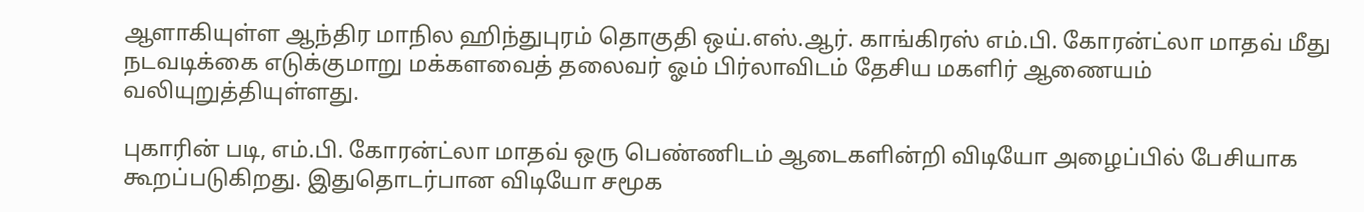ஆளாகியுள்ள ஆந்திர மாநில ஹிந்துபுரம் தொகுதி ஒய்.எஸ்.ஆர். காங்கிரஸ் எம்.பி. கோரன்ட்லா மாதவ் மீது நடவடிக்கை எடுக்குமாறு மக்களவைத் தலைவர் ஓம் பிர்லாவிடம் தேசிய மகளிர் ஆணையம் வலியுறுத்தியுள்ளது.

புகாரின் படி, எம்.பி. கோரன்ட்லா மாதவ் ஒரு பெண்ணிடம் ஆடைகளின்றி விடியோ அழைப்பில் பேசியாக கூறப்படுகிறது. இதுதொடர்பான விடியோ சமூக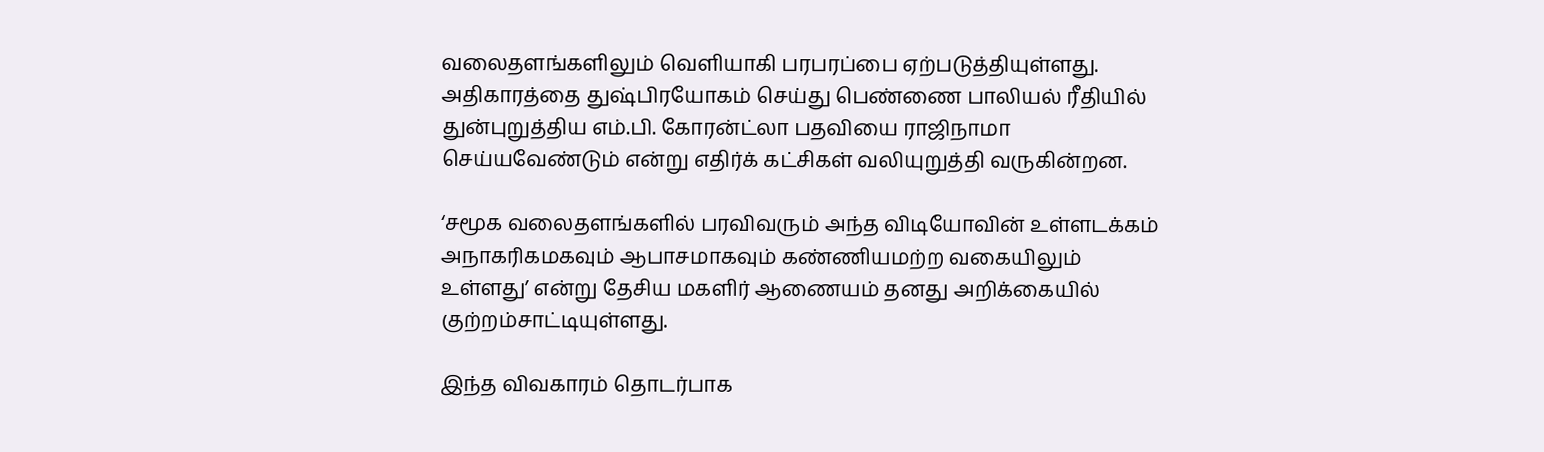வலைதளங்களிலும் வெளியாகி பரபரப்பை ஏற்படுத்தியுள்ளது. அதிகாரத்தை துஷ்பிரயோகம் செய்து பெண்ணை பாலியல் ரீதியில் துன்புறுத்திய எம்.பி. கோரன்ட்லா பதவியை ராஜிநாமா செய்யவேண்டும் என்று எதிர்க் கட்சிகள் வலியுறுத்தி வருகின்றன.

‘சமூக வலைதளங்களில் பரவிவரும் அந்த விடியோவின் உள்ளடக்கம் அநாகரிகமகவும் ஆபாசமாகவும் கண்ணியமற்ற வகையிலும் உள்ளது’ என்று தேசிய மகளிர் ஆணையம் தனது அறிக்கையில் குற்றம்சாட்டியுள்ளது.

இந்த விவகாரம் தொடர்பாக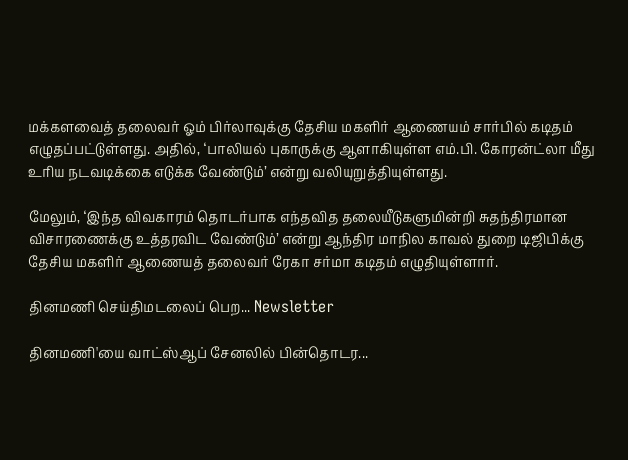மக்களவைத் தலைவர் ஓம் பிர்லாவுக்கு தேசிய மகளிர் ஆணையம் சார்பில் கடிதம் எழுதப்பட்டுள்ளது. அதில், ‘பாலியல் புகாருக்கு ஆளாகியுள்ள எம்.பி. கோரன்ட்லா மீது உரிய நடவடிக்கை எடுக்க வேண்டும்’ என்று வலியுறுத்தியுள்ளது.

மேலும், ‘இந்த விவகாரம் தொடர்பாக எந்தவித தலையீடுகளுமின்றி சுதந்திரமான விசாரணைக்கு உத்தரவிட வேண்டும்’ என்று ஆந்திர மாநில காவல் துறை டிஜிபிக்கு தேசிய மகளிர் ஆணையத் தலைவர் ரேகா சர்மா கடிதம் எழுதியுள்ளார்.

தினமணி செய்திமடலைப் பெற... Newsletter

தினமணி'யை வாட்ஸ்ஆப் சேனலில் பின்தொடர...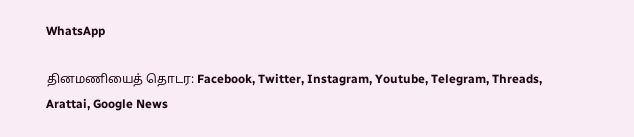WhatsApp

தினமணியைத் தொடர: Facebook, Twitter, Instagram, Youtube, Telegram, Threads, Arattai, Google News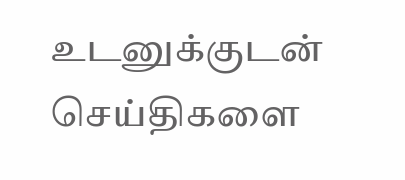உடனுக்குடன் செய்திகளை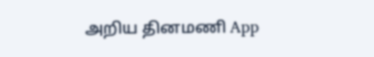அறிய தினமணி App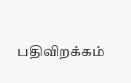பதிவிறக்கம்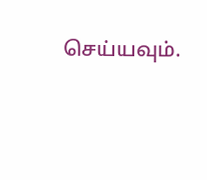செய்யவும்.